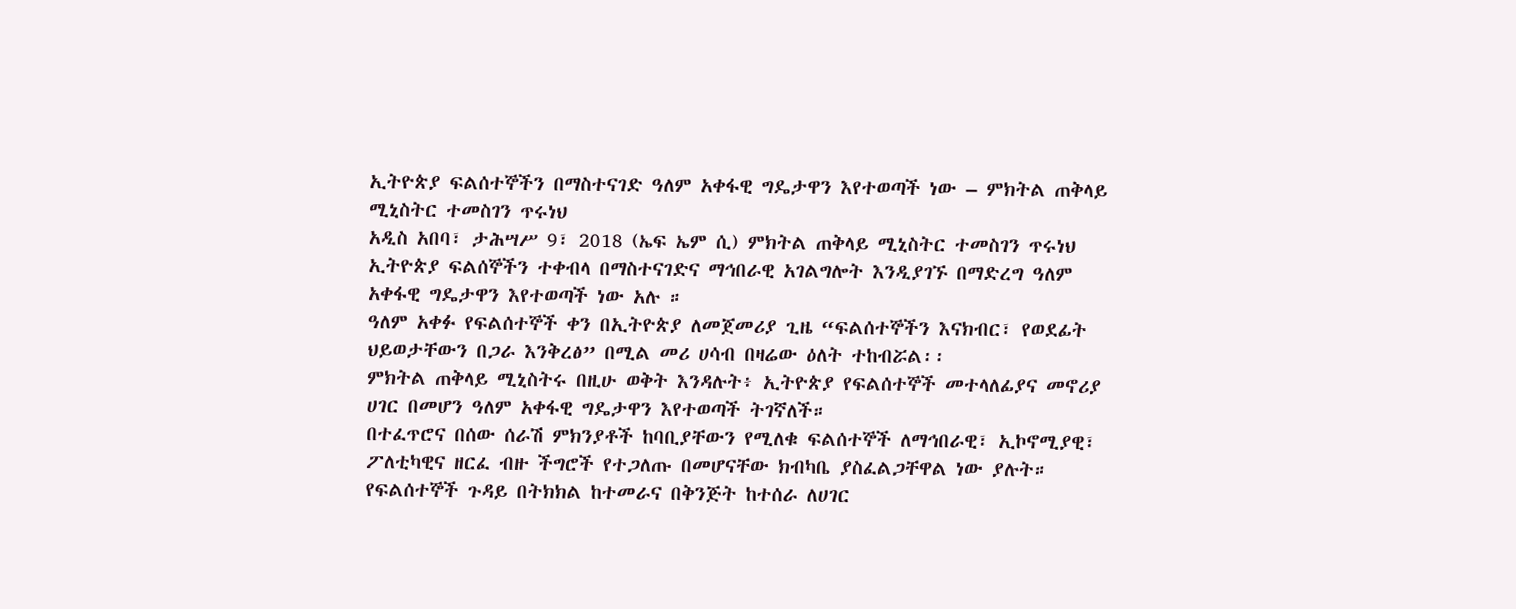ኢትዮጵያ ፍልሰተኞችን በማስተናገድ ዓለም አቀፋዊ ግዴታዋን እየተወጣች ነው – ምክትል ጠቅላይ ሚኒስትር ተመስገን ጥሩነህ
አዲስ አበባ፣ ታሕሣሥ 9፣ 2018 (ኤፍ ኤም ሲ) ምክትል ጠቅላይ ሚኒስትር ተመስገን ጥሩነህ ኢትዮጵያ ፍልሰኞችን ተቀብላ በማስተናገድና ማኅበራዊ አገልግሎት እንዲያገኙ በማድረግ ዓለም አቀፋዊ ግዴታዋን እየተወጣች ነው አሉ ።
ዓለም አቀፉ የፍልሰተኞች ቀን በኢትዮጵያ ለመጀመሪያ ጊዜ “ፍልሰተኞችን እናክብር፣ የወደፊት ህይወታቸውን በጋራ እንቅረፅ” በሚል መሪ ሀሳብ በዛሬው ዕለት ተከብሯል፡፡
ምክትል ጠቅላይ ሚኒስትሩ በዚሁ ወቅት እንዳሉት፥ ኢትዮጵያ የፍልሰተኞች መተላለፊያና መኖሪያ ሀገር በመሆን ዓለም አቀፋዊ ግዴታዋን እየተወጣች ትገኛለች።
በተፈጥሮና በሰው ሰራሽ ምክንያቶች ከባቢያቸውን የሚለቁ ፍልሰተኞች ለማኅበራዊ፣ ኢኮኖሚያዊ፣ ፖለቲካዊና ዘርፈ ብዙ ችግሮች የተጋለጡ በመሆናቸው ክብካቤ ያስፈልጋቸዋል ነው ያሉት።
የፍልሰተኞች ጉዳይ በትክክል ከተመራና በቅንጅት ከተሰራ ለሀገር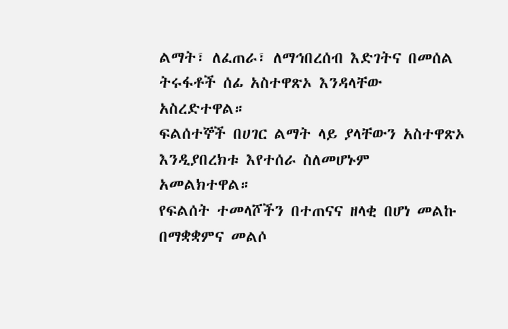ልማት፣ ለፈጠራ፣ ለማኅበረሰብ እድገትና በመሰል ትሩፋቶች ሰፊ አስተዋጽኦ እንዳላቸው አስረድተዋል።
ፍልሰተኞች በሀገር ልማት ላይ ያላቸውን አስተዋጽኦ እንዲያበረክቱ እየተሰራ ስለመሆኑም አመልክተዋል።
የፍልሰት ተመላሾችን በተጠናና ዘላቂ በሆነ መልኩ በማቋቋምና መልሶ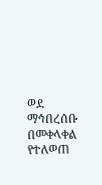ወደ ማኅበረሰቡ በመቀላቀል የተለወጠ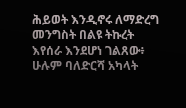ሕይወት እንዲኖሩ ለማድረግ መንግስት በልዩ ትኩረት እየሰራ እንደሆነ ገልጸው፥ ሁሉም ባለድርሻ አካላት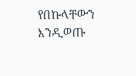የበኩላቸውን እንዲወጡ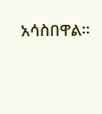አሳስበዋል።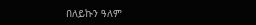በለይኩን ዓለም